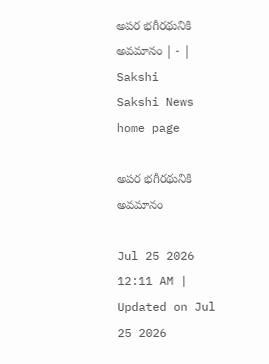అపర భగీరథునికి అవమానం | - | Sakshi
Sakshi News home page

అపర భగీరథునికి అవమానం

Jul 25 2026 12:11 AM | Updated on Jul 25 2026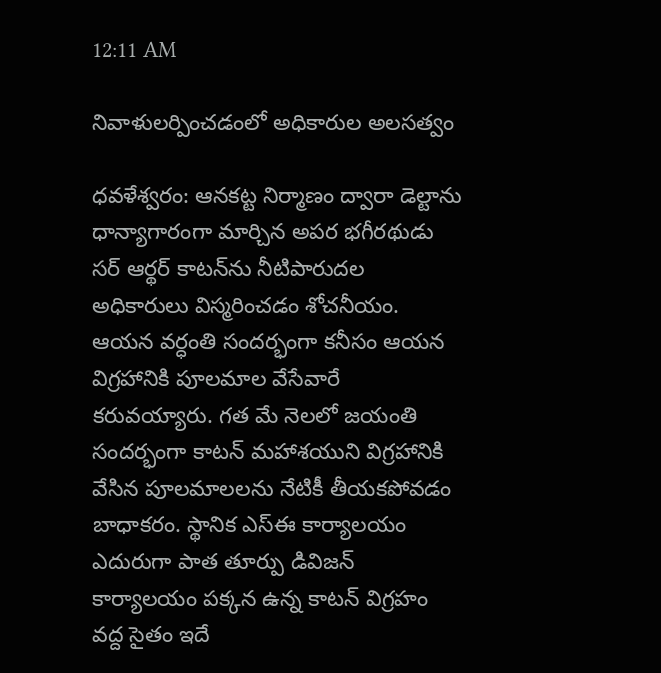12:11 AM

నివాళులర్పించడంలో అధికారుల అలసత్వం

ధవళేశ్వరం: ఆనకట్ట నిర్మాణం ద్వారా డెల్టాను ధాన్యాగారంగా మార్చిన అపర భగీరథుడు సర్‌ ఆర్థర్‌ కాటన్‌ను నీటిపారుదల అధికారులు విస్మరించడం శోచనీయం. ఆయన వర్ధంతి సందర్భంగా కనీసం ఆయన విగ్రహానికి పూలమాల వేసేవారే కరువయ్యారు. గత మే నెలలో జయంతి సందర్భంగా కాటన్‌ మహాశయుని విగ్రహానికి వేసిన పూలమాలలను నేటికీ తీయకపోవడం బాధాకరం. స్థానిక ఎస్‌ఈ కార్యాలయం ఎదురుగా పాత తూర్పు డివిజన్‌ కార్యాలయం పక్కన ఉన్న కాటన్‌ విగ్రహం వద్ద సైతం ఇదే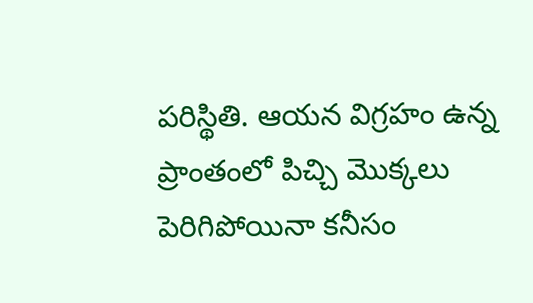పరిస్థితి. ఆయన విగ్రహం ఉన్న ప్రాంతంలో పిచ్చి మొక్కలు పెరిగిపోయినా కనీసం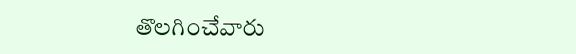తొలగించేవారు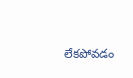లేకపోవడం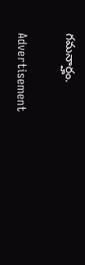గమనార్హం.

Advertisement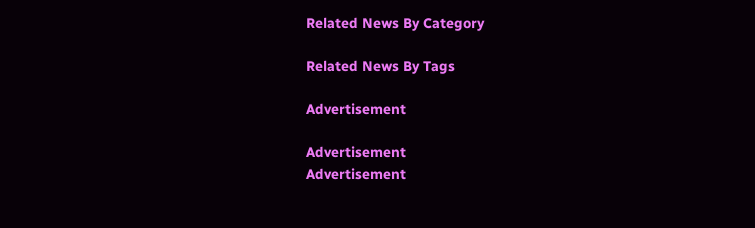Related News By Category

Related News By Tags

Advertisement

Advertisement
Advertisement